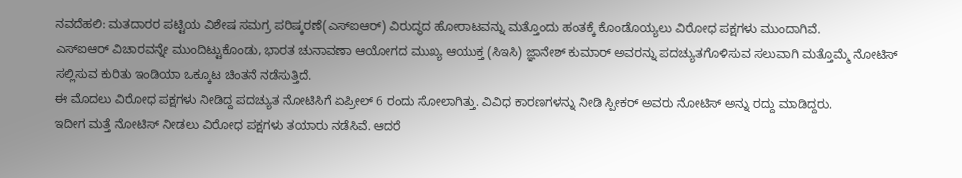ನವದೆಹಲಿ: ಮತದಾರರ ಪಟ್ಟಿಯ ವಿಶೇಷ ಸಮಗ್ರ ಪರಿಷ್ಕರಣೆ(ಎಸ್ಐಆರ್) ವಿರುದ್ಧದ ಹೋರಾಟವನ್ನು ಮತ್ತೊಂದು ಹಂತಕ್ಕೆ ಕೊಂಡೊಯ್ಯಲು ವಿರೋಧ ಪಕ್ಷಗಳು ಮುಂದಾಗಿವೆ.
ಎಸ್ಐಆರ್ ವಿಚಾರವನ್ನೇ ಮುಂದಿಟ್ಟುಕೊಂಡು, ಭಾರತ ಚುನಾವಣಾ ಆಯೋಗದ ಮುಖ್ಯ ಆಯುಕ್ತ (ಸಿಇಸಿ) ಜ್ಞಾನೇಶ್ ಕುಮಾರ್ ಅವರನ್ನು ಪದಚ್ಯುತಗೊಳಿಸುವ ಸಲುವಾಗಿ ಮತ್ತೊಮ್ಮೆ ನೋಟಿಸ್ ಸಲ್ಲಿಸುವ ಕುರಿತು ಇಂಡಿಯಾ ಒಕ್ಕೂಟ ಚಿಂತನೆ ನಡೆಸುತ್ತಿದೆ.
ಈ ಮೊದಲು ವಿರೋಧ ಪಕ್ಷಗಳು ನೀಡಿದ್ದ ಪದಚ್ಯುತ ನೋಟಿಸಿಗೆ ಏಪ್ರೀಲ್ 6 ರಂದು ಸೋಲಾಗಿತ್ತು. ವಿವಿಧ ಕಾರಣಗಳನ್ನು ನೀಡಿ ಸ್ಪೀಕರ್ ಅವರು ನೋಟಿಸ್ ಅನ್ನು ರದ್ದು ಮಾಡಿದ್ದರು.
ಇದೀಗ ಮತ್ತೆ ನೋಟಿಸ್ ನೀಡಲು ವಿರೋಧ ಪಕ್ಷಗಳು ತಯಾರು ನಡೆಸಿವೆ. ಆದರೆ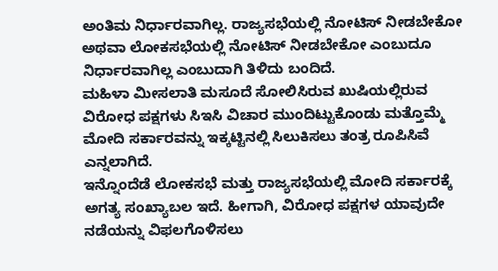ಅಂತಿಮ ನಿರ್ಧಾರವಾಗಿಲ್ಲ. ರಾಜ್ಯಸಭೆಯಲ್ಲಿ ನೋಟಿಸ್ ನೀಡಬೇಕೋ ಅಥವಾ ಲೋಕಸಭೆಯಲ್ಲಿ ನೋಟಿಸ್ ನೀಡಬೇಕೋ ಎಂಬುದೂ ನಿರ್ಧಾರವಾಗಿಲ್ಲ ಎಂಬುದಾಗಿ ತಿಳಿದು ಬಂದಿದೆ.
ಮಹಿಳಾ ಮೀಸಲಾತಿ ಮಸೂದೆ ಸೋಲಿಸಿರುವ ಖುಷಿಯಲ್ಲಿರುವ ವಿರೋಧ ಪಕ್ಷಗಳು ಸಿಇಸಿ ವಿಚಾರ ಮುಂದಿಟ್ಟುಕೊಂಡು ಮತ್ತೊಮ್ಮೆ ಮೋದಿ ಸರ್ಕಾರವನ್ನು ಇಕ್ಕಟ್ಟಿನಲ್ಲಿ ಸಿಲುಕಿಸಲು ತಂತ್ರ ರೂಪಿಸಿವೆ ಎನ್ನಲಾಗಿದೆ.
ಇನ್ನೊಂದೆಡೆ ಲೋಕಸಭೆ ಮತ್ತು ರಾಜ್ಯಸಭೆಯಲ್ಲಿ ಮೋದಿ ಸರ್ಕಾರಕ್ಕೆ ಅಗತ್ಯ ಸಂಖ್ಯಾಬಲ ಇದೆ. ಹೀಗಾಗಿ, ವಿರೋಧ ಪಕ್ಷಗಳ ಯಾವುದೇ ನಡೆಯನ್ನು ವಿಫಲಗೊಳಿಸಲು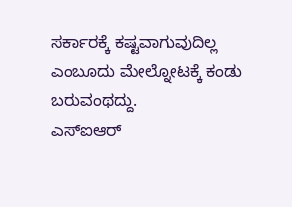ಸರ್ಕಾರಕ್ಕೆ ಕಷ್ಟವಾಗುವುದಿಲ್ಲ ಎಂಬೂದು ಮೇಲ್ನೋಟಕ್ಕೆ ಕಂಡು ಬರುವಂಥದ್ದು.
ಎಸ್ಐಆರ್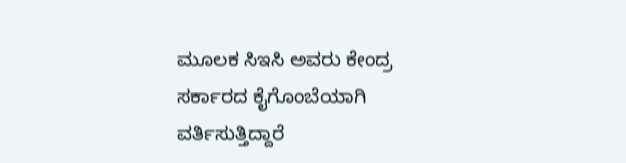ಮೂಲಕ ಸಿಇಸಿ ಅವರು ಕೇಂದ್ರ ಸರ್ಕಾರದ ಕೈಗೊಂಬೆಯಾಗಿ ವರ್ತಿಸುತ್ತಿದ್ದಾರೆ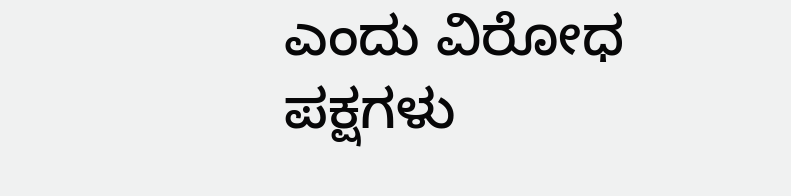ಎಂದು ವಿರೋಧ ಪಕ್ಷಗಳು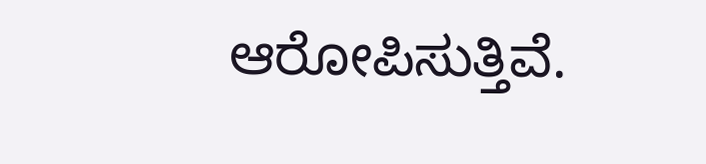ಆರೋಪಿಸುತ್ತಿವೆ.